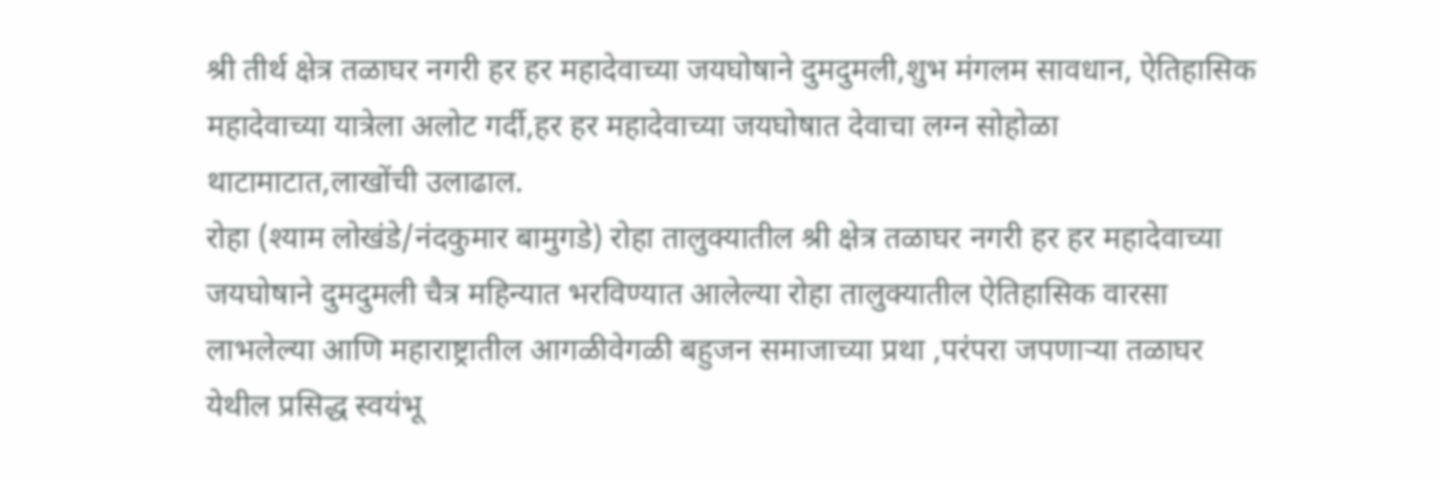श्री तीर्थ क्षेत्र तळाघर नगरी हर हर महादेवाच्या जयघोषाने दुमदुमली,शुभ मंगलम सावधान, ऐतिहासिक महादेवाच्या यात्रेला अलोट गर्दी,हर हर महादेवाच्या जयघोषात देवाचा लग्न सोहोळा थाटामाटात,लाखोंची उलाढाल.
रोहा (श्याम लोखंडे/नंदकुमार बामुगडे) रोहा तालुक्यातील श्री क्षेत्र तळाघर नगरी हर हर महादेवाच्या जयघोषाने दुमदुमली चैत्र महिन्यात भरविण्यात आलेल्या रोहा तालुक्यातील ऐतिहासिक वारसा लाभलेल्या आणि महाराष्ट्रातील आगळीवेगळी बहुजन समाजाच्या प्रथा ,परंपरा जपणाऱ्या तळाघर येथील प्रसिद्ध स्वयंभू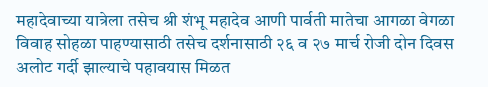महादेवाच्या यात्रेला तसेच श्री शंभू महादेव आणी पार्वती मातेचा आगळा वेगळा विवाह सोहळा पाहण्यासाठी तसेच दर्शनासाठी २६ व २७ मार्च रोजी दोन दिवस अलोट गर्दी झाल्याचे पहावयास मिळत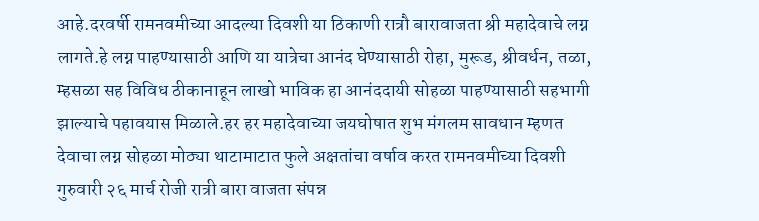आहे.दरवर्षी रामनवमीच्या आदल्या दिवशी या ठिकाणी रात्रौ बारावाजता श्री महादेवाचे लग्न लागते.हे लग्न पाहण्यासाठी आणि या यात्रेचा आनंद घेण्यासाठी रोहा, मुरूड, श्रीवर्धन, तळा, म्हसळा सह विविध ठीकानाहून लाखो भाविक हा आनंददायी सोहळा पाहण्यासाठी सहभागी झाल्याचे पहावयास मिळाले.हर हर महादेवाच्या जयघोषात शुभ मंगलम सावधान म्हणत देवाचा लग्न सोहळा मोठ्या थाटामाटात फुले अक्षतांचा वर्षाव करत रामनवमीच्या दिवशी गुरुवारी २६ मार्च रोजी रात्री बारा वाजता संपन्न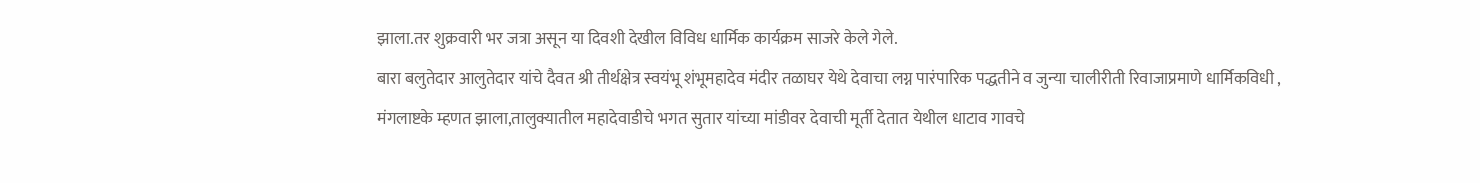झाला.तर शुक्रवारी भर जत्रा असून या दिवशी देखील विविध धार्मिक कार्यक्रम साजरे केले गेले.
बारा बलुतेदार आलुतेदार यांचे दैवत श्री तीर्थक्षेत्र स्वयंभू शंभूमहादेव मंदीर तळाघर येथे देवाचा लग्न पारंपारिक पद्धतीने व जुन्या चालीरीती रिवाजाप्रमाणे धार्मिकविधी , मंगलाष्टके म्हणत झाला,तालुक्यातील महादेवाडीचे भगत सुतार यांच्या मांडीवर देवाची मूर्ती देतात येथील धाटाव गावचे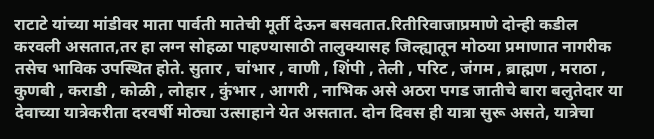राटाटे यांच्या मांडीवर माता पार्वती मातेची मूर्ती देऊन बसवतात.रितीरिवाजाप्रमाणे दोन्ही कडील करवली असतात,तर हा लग्न सोहळा पाहण्यासाठी तालुक्यासह जिल्ह्यातून मोठया प्रमाणात नागरीक तसेच भाविक उपस्थित होते. सुतार , चांभार , वाणी , शिंपी , तेली , परिट , जंगम , ब्राह्मण , मराठा , कुणबी , कराडी , कोळी , लोहार , कुंभार , आगरी , नाभिक असे अठरा पगड जातीचे बारा बलुतेदार या देवाच्या यात्रेकरीता दरवर्षी मोठ्या उत्साहाने येत असतात. दोन दिवस ही यात्रा सुरू असते, यात्रेचा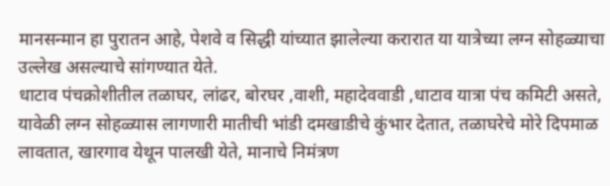मानसन्मान हा पुरातन आहे, पेशवे व सिद्धी यांच्यात झालेल्या करारात या यात्रेच्या लग्न सोहळ्याचा उल्लेख असल्याचे सांगण्यात येते.
धाटाव पंचक्रोशीतील तळाघर, लांढर, बोरघर ,वाशी, महादेववाडी ,धाटाव यात्रा पंच कमिटी असते, यावेळी लग्न सोहळ्यास लागणारी मातीची भांडी दमखाडीचे कुंभार देतात, तळाघरेचे मोरे दिपमाळ लावतात, खारगाव येथून पालखी येते, मानाचे निमंत्रण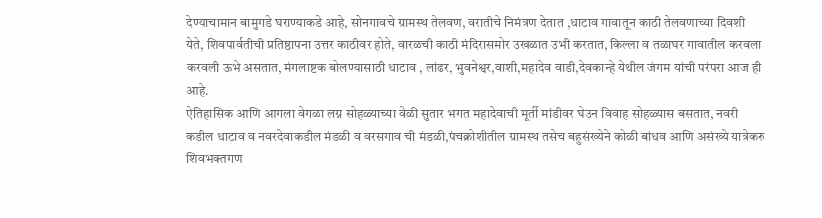देण्याचामान बामुगडे घराण्याकडे आहे, सोनगावचे ग्रामस्थ तेलवण, वरातीचे निमंत्रण देतात ,धाटाव गावातून काठी तेलवणाच्या दिवशी येते, शिवपार्वतीची प्रतिष्ठापना उत्तर काठीवर होते, वारळची काठी मंदिरासमोर उखळात उभी करतात, किल्ला व तळाघर गावातील करवला करवली ऊभे असतात, मंगलाष्टक बोलण्यासाठी धाटाव , लांढर, भुवनेश्वर,वाशी,महादेव वाडी,देवकान्हे येथील जंगम यांची परंपरा आज ही आहे.
ऐतिहासिक आणि आगला वेगळा लग्न सोहळ्याच्या वेळी सुतार भगत महादेवाची मूर्ती मांडीवर घेउन विवाह सोहळ्यास बसतात, नवरी कडील धाटाव व नवरदेवाकडील मंडळी व वरसगाव ची मंडळी,पंचक्रोशीतील ग्रामस्थ तसेच बहुसंख्येने कोळी बांधव आणि असंख्ये यात्रेकरु शिवभक्तगण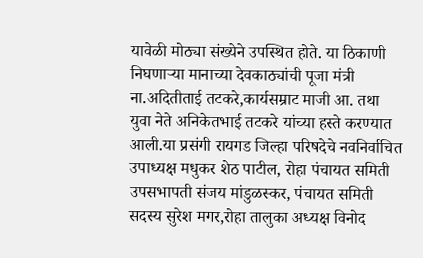यावेळी मोठ्या संख्येने उपस्थित होते. या ठिकाणी निघणाऱ्या मानाच्या देवकाठ्यांची पूजा मंत्री ना.अदितीताई तटकरे,कार्यसम्राट माजी आ. तथा युवा नेते अनिकेतभाई तटकरे यांच्या हस्ते करण्यात आली.या प्रसंगी रायगड जिल्हा परिषदेचे नवनिर्वाचित उपाध्यक्ष मधुकर शेठ पाटील, रोहा पंचायत समिती उपसभापती संजय मांडुळस्कर, पंचायत समिती सदस्य सुरेश मगर,रोहा तालुका अध्यक्ष विनोद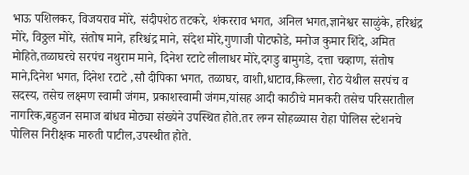भाऊ पशिलकर, विजयराव मोरे, संदीपशेठ तटकरे, शंकरराव भगत, अनिल भगत,ज्ञानेश्वर साळुंके, हरिश्चंद्र मोरे, विठ्ठल मोरे, संतोष माने, हरिश्चंद्र माने, संदेश मोरे,गुणाजी पोटफोडे, मनोज कुमार शिंदे, अमित मोहिते,तळाघरचे सरपंच नथुराम माने, दिनेश रटाटे लीलाधर मोरे,दगडु बामुगडे, दत्ता चव्हाण, संतोष माने,दिनेश भगत, दिनेश रटाटे ,सौ दीपिका भगत, तळाघर, वाशी,धाटाव,किल्ला, रोठ येथील सरपंच व सदस्य, तसेच लक्ष्मण स्वामी जंगम, प्रकाशस्वामी जंगम,यांसह आदी काठीचे मानकरी तसेच परिसरातील नागरिक,बहुजन समाज बांधव मोठ्या संख्येने उपस्थित होते.तर लग्न सोहळ्यास रोहा पोलिस स्टेशनचे पोलिस निरीक्षक मारुती पाटील,उपस्थीत होते.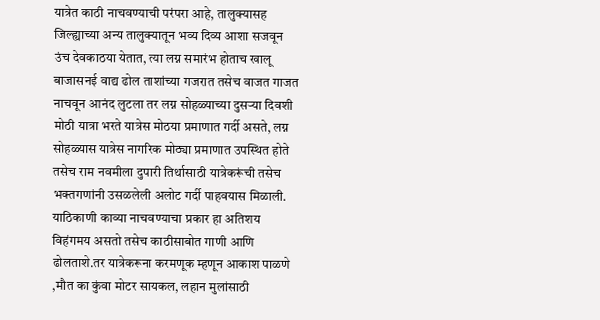यात्रेत काठी नाचवण्याची परंपरा आहे, तालुक्यासह जिल्ह्याच्या अन्य तालुक्यातून भव्य दिव्य आशा सजवून उंच देवकाठया येतात, त्या लग्न समारंभ होताच खालू बाजासनई वाद्य ढोल ताशांच्या गजरात तसेच वाजत गाजत नाचवून आनंद लुटला तर लग्न सोहळ्याच्या दुसऱ्या दिवशी मोठी यात्रा भरते यात्रेस मोठया प्रमाणात गर्दी असते, लग्न सोहळ्यास यात्रेस नागरिक मोठ्या प्रमाणात उपस्थित होते तसेच राम नवमीला दुपारी तिर्थासाठी यात्रेकरूंची तसेच भक्तगणांनी उसळलेली अलोट गर्दी पाहवयास मिळाली.
याठिकाणी काव्या नाचवण्याचा प्रकार हा अतिशय विहंगमय असतो तसेच काठीसाबोत गाणी आणि ढोलताशे.तर यात्रेकरूना करमणूक म्हणून आकाश पाळणे ,मौत का कुंवा मोटर सायकल, लहान मुलांसाठी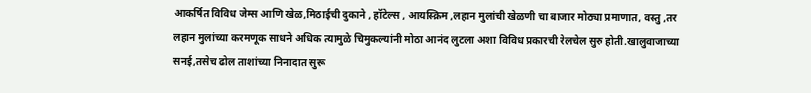आकर्षित विविध जेम्स आणि खेळ,मिठाईची दुकाने , हॉटेल्स , आयस्क्रिम ,लहान मुलांची खेळणी चा बाजार मोठ्या प्रमाणात, वस्तु ,तर लहान मुलांच्या करमणूक साधने अधिक त्यामुळे चिमुकल्यांनी मोठा आनंद लुटला अशा विविध प्रकारची रेलचेल सुरु होती.खालुवाजाच्या सनई,तसेच ढोल ताशांच्या निनादात सुरू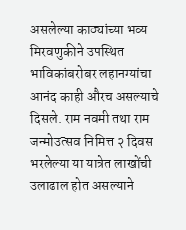असलेल्या काठ्यांच्या भव्य मिरवणुकीने उपस्थित भाविकांबरोबर लहानग्यांचा आनंद काही औरच असल्याचे दिसले. राम नवमी तथा राम जन्मोउत्सव निमित्त २ दिवस भरलेल्या या यात्रेत लाखोंची उलाढाल होत असल्याने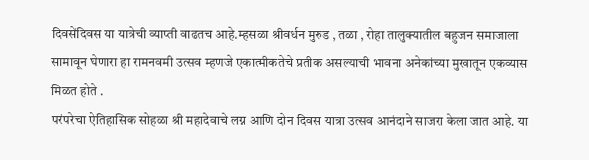दिवसेंदिवस या यात्रेची व्याप्ती वाढतच आहे.म्हसळा श्रीवर्धन मुरुड , तळा , रोहा तालुक्यातील बहुजन समाजाला सामावून घेणारा हा रामनवमी उत्सव म्हणजे एकात्मीकतेचे प्रतीक असल्याची भावना अनेकांच्या मुखातून एकव्यास मिळत होते .
परंपरेचा ऐतिहासिक सोहळा श्री महादेवाचे लग्न आणि दोन दिवस यात्रा उत्सव आनंदाने साजरा केला जात आहे. या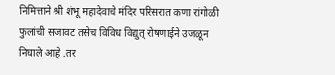निमित्ताने श्री शंभू महादेवाचे मंदिर परिसरात कणा रांगोळी फुलांची सजावट तसेच विविध विद्युत् रोषणाईने उजळून निघाले आहे .तर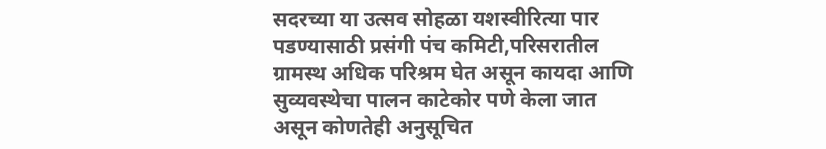सदरच्या या उत्सव सोहळा यशस्वीरित्या पार पडण्यासाठी प्रसंगी पंच कमिटी,परिसरातील ग्रामस्थ अधिक परिश्रम घेत असून कायदा आणि सुव्यवस्थेचा पालन काटेकोर पणे केला जात असून कोणतेही अनुसूचित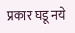प्रकार घडू नये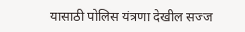यासाठी पोलिस यंत्रणा देखील सज्ज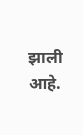झाली आहे.